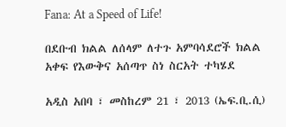Fana: At a Speed of Life!

በደቡብ ክልል ለሰላም ለተጉ አምባሳደሮች ክልል አቀፍ የእውቅና አሰጣጥ ስነ ስርአት ተካሄደ

አዲስ አበባ ፣ መስከረም 21 ፣ 2013 (ኤፍ.ቢ.ሲ)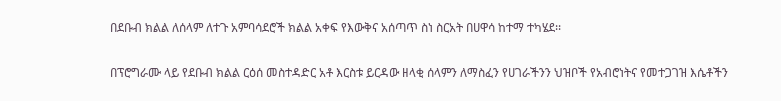በደቡብ ክልል ለሰላም ለተጉ አምባሳደሮች ክልል አቀፍ የእውቅና አሰጣጥ ስነ ስርአት በሀዋሳ ከተማ ተካሄደ፡፡

በፕሮግራሙ ላይ የደቡብ ክልል ርዕሰ መስተዳድር አቶ እርስቱ ይርዳው ዘላቂ ሰላምን ለማስፈን የሀገራችንን ህዝቦች የአብሮነትና የመተጋገዝ እሴቶችን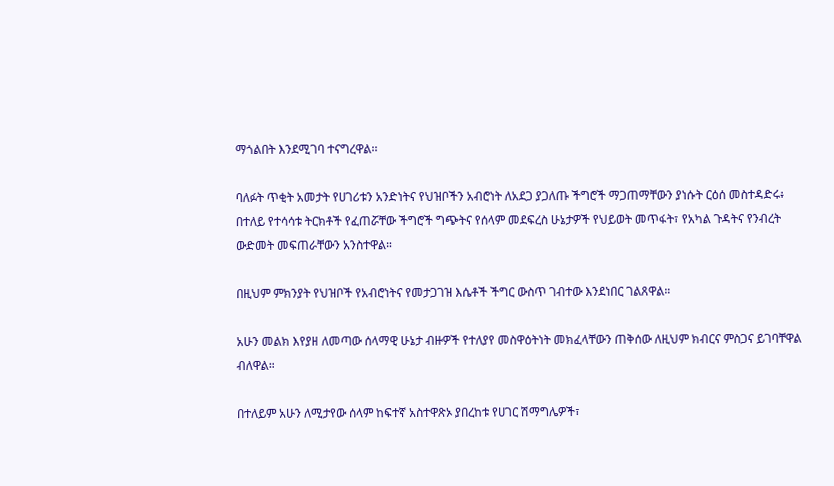ማጎልበት እንደሚገባ ተናግረዋል፡፡

ባለፉት ጥቂት አመታት የሀገሪቱን አንድነትና የህዝቦችን አብሮነት ለአደጋ ያጋለጡ ችግሮች ማጋጠማቸውን ያነሱት ርዕሰ መስተዳድሩ፥ በተለይ የተሳሳቱ ትርክቶች የፈጠሯቸው ችግሮች ግጭትና የሰላም መደፍረስ ሁኔታዎች የህይወት መጥፋት፣ የአካል ጉዳትና የንብረት ውድመት መፍጠራቸውን አንስተዋል።

በዚህም ምክንያት የህዝቦች የአብሮነትና የመታጋገዝ እሴቶች ችግር ውስጥ ገብተው እንደነበር ገልጸዋል።

አሁን መልክ እየያዘ ለመጣው ሰላማዊ ሁኔታ ብዙዎች የተለያየ መስዋዕትነት መክፈላቸውን ጠቅሰው ለዚህም ክብርና ምስጋና ይገባቸዋል ብለዋል።

በተለይም አሁን ለሚታየው ሰላም ከፍተኛ አስተዋጽኦ ያበረከቱ የሀገር ሽማግሌዎች፣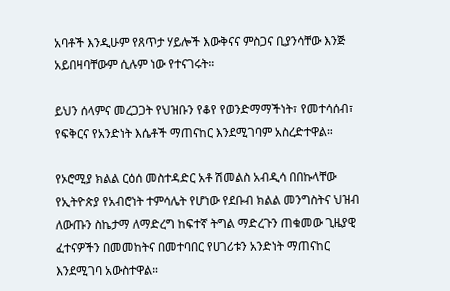አባቶች እንዲሁም የጸጥታ ሃይሎች እውቅናና ምስጋና ቢያንሳቸው እንጅ አይበዛባቸውም ሲሉም ነው የተናገሩት።

ይህን ሰላምና መረጋጋት የህዝቡን የቆየ የወንድማማችነት፣ የመተሳሰብ፣ የፍቅርና የአንድነት እሴቶች ማጠናከር እንደሚገባም አስረድተዋል።

የኦሮሚያ ክልል ርዕሰ መስተዳድር አቶ ሽመልስ አብዲሳ በበኩላቸው የኢትዮጵያ የአብሮነት ተምሳሌት የሆነው የደቡብ ክልል መንግስትና ህዝብ ለውጡን ስኬታማ ለማድረግ ከፍተኛ ትግል ማድረጉን ጠቁመው ጊዜያዊ ፈተናዎችን በመመከትና በመተባበር የሀገሪቱን አንድነት ማጠናከር እንደሚገባ አውስተዋል።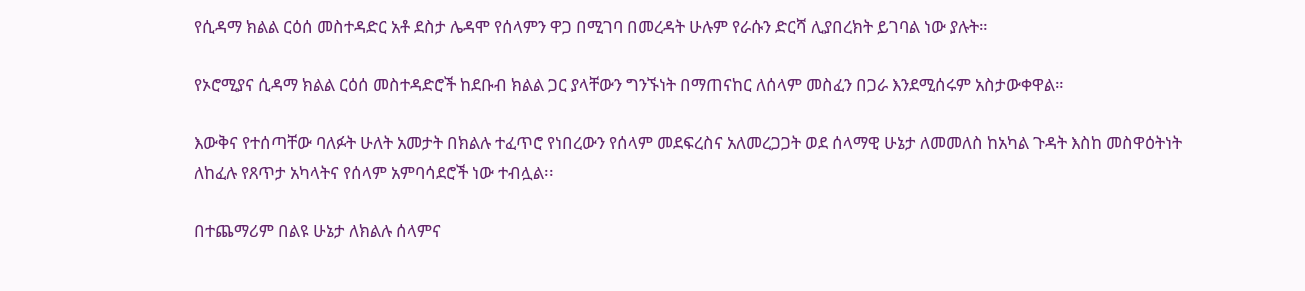የሲዳማ ክልል ርዕሰ መስተዳድር አቶ ደስታ ሌዳሞ የሰላምን ዋጋ በሚገባ በመረዳት ሁሉም የራሱን ድርሻ ሊያበረክት ይገባል ነው ያሉት።

የኦሮሚያና ሲዳማ ክልል ርዕሰ መስተዳድሮች ከደቡብ ክልል ጋር ያላቸውን ግንኙነት በማጠናከር ለሰላም መስፈን በጋራ እንደሚሰሩም አስታውቀዋል።

እውቅና የተሰጣቸው ባለፉት ሁለት አመታት በክልሉ ተፈጥሮ የነበረውን የሰላም መደፍረስና አለመረጋጋት ወደ ሰላማዊ ሁኔታ ለመመለስ ከአካል ጉዳት እስከ መስዋዕትነት ለከፈሉ የጸጥታ አካላትና የሰላም አምባሳደሮች ነው ተብሏል፡፡

በተጨማሪም በልዩ ሁኔታ ለክልሉ ሰላምና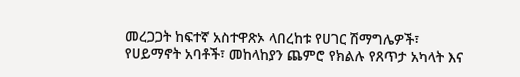መረጋጋት ከፍተኛ አስተዋጽኦ ላበረከቱ የሀገር ሽማግሌዎች፣ የሀይማኖት አባቶች፣ መከላከያን ጨምሮ የክልሉ የጸጥታ አካላት እና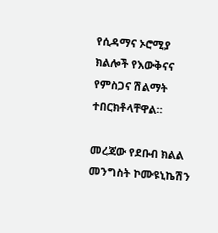የሲዳማና ኦሮሚያ ክልሎች የእውቅናና የምስጋና ሽልማት ተበርክቶላቸዋል።

መረጃው የደቡብ ክልል መንግስት ኮሙዩኒኬሽን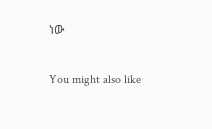ነው

You might also like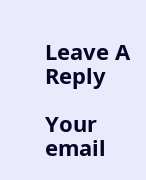Leave A Reply

Your email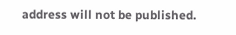address will not be published.